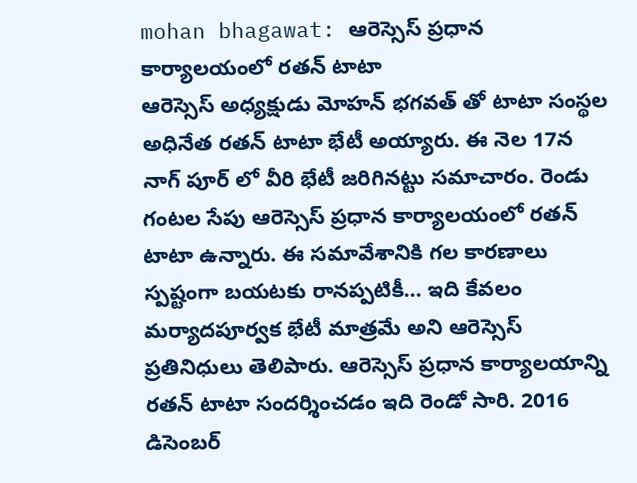mohan bhagawat: ఆరెస్సెస్ ప్రధాన కార్యాలయంలో రతన్ టాటా
ఆరెస్సెస్ అధ్యక్షుడు మోహన్ భగవత్ తో టాటా సంస్థల అధినేత రతన్ టాటా భేటీ అయ్యారు. ఈ నెల 17న నాగ్ పూర్ లో వీరి భేటీ జరిగినట్టు సమాచారం. రెండు గంటల సేపు ఆరెస్సెస్ ప్రధాన కార్యాలయంలో రతన్ టాటా ఉన్నారు. ఈ సమావేశానికి గల కారణాలు స్పష్టంగా బయటకు రానప్పటికీ... ఇది కేవలం మర్యాదపూర్వక భేటీ మాత్రమే అని ఆరెస్సెస్ ప్రతినిధులు తెలిపారు. ఆరెస్సెస్ ప్రధాన కార్యాలయాన్ని రతన్ టాటా సందర్శించడం ఇది రెండో సారి. 2016 డిసెంబర్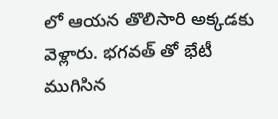లో ఆయన తొలిసారి అక్కడకు వెళ్లారు. భగవత్ తో భేటీ ముగిసిన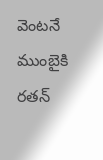వెంటనే ముంబైకి రతన్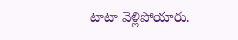టాటా వెళ్లిపోయారు.